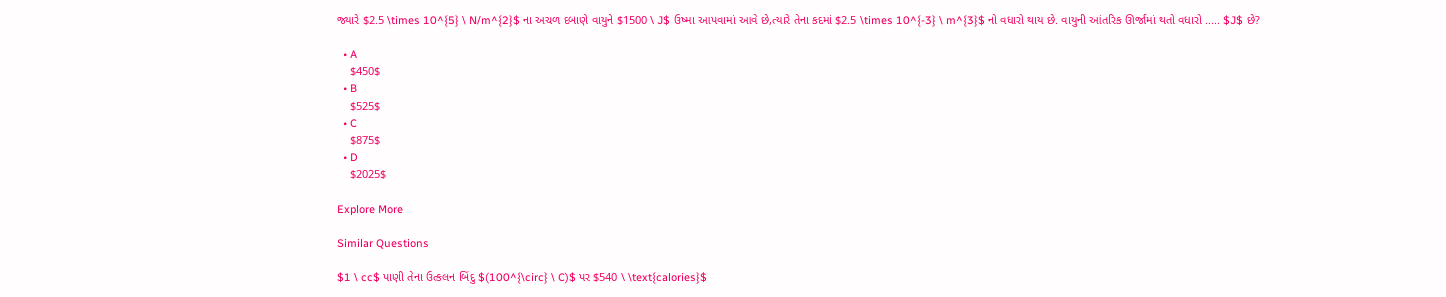જ્યારે $2.5 \times 10^{5} \ N/m^{2}$ ના અચળ દબાણે વાયુને $1500 \ J$ ઉષ્મા આપવામાં આવે છે,ત્યારે તેના કદમાં $2.5 \times 10^{-3} \ m^{3}$ નો વધારો થાય છે. વાયુની આંતરિક ઊર્જામાં થતો વધારો ..... $J$ છે?

  • A
    $450$
  • B
    $525$
  • C
    $875$
  • D
    $2025$

Explore More

Similar Questions

$1 \ cc$ પાણી તેના ઉત્કલન બિંદુ $(100^{\circ} \ C)$ પર $540 \ \text{calories}$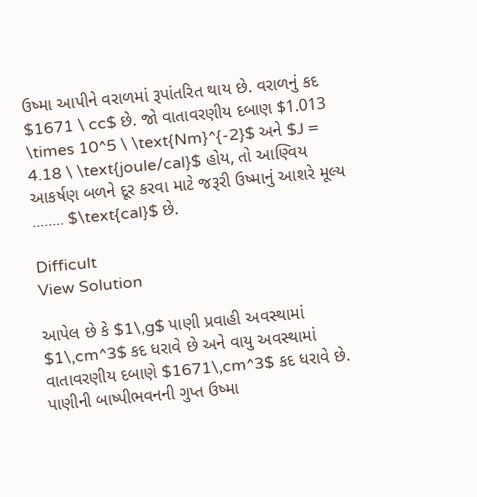ઉષ્મા આપીને વરાળમાં રૂપાંતરિત થાય છે. વરાળનું કદ $1671 \ cc$ છે. જો વાતાવરણીય દબાણ $1.013 \times 10^5 \ \text{Nm}^{-2}$ અને $J = 4.18 \ \text{joule/cal}$ હોય, તો આણ્વિય આકર્ષણ બળને દૂર કરવા માટે જરૂરી ઉષ્માનું આશરે મૂલ્ય ........ $\text{cal}$ છે.

Difficult
View Solution

આપેલ છે કે $1\,g$ પાણી પ્રવાહી અવસ્થામાં $1\,cm^3$ કદ ધરાવે છે અને વાયુ અવસ્થામાં વાતાવરણીય દબાણે $1671\,cm^3$ કદ ધરાવે છે. પાણીની બાષ્પીભવનની ગુપ્ત ઉષ્મા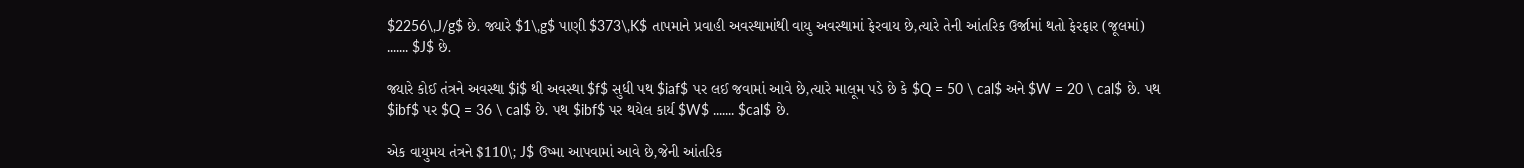$2256\,J/g$ છે. જ્યારે $1\,g$ પાણી $373\,K$ તાપમાને પ્રવાહી અવસ્થામાંથી વાયુ અવસ્થામાં ફેરવાય છે,ત્યારે તેની આંતરિક ઉર્જામાં થતો ફેરફાર (જૂલમાં) ....... $J$ છે.

જ્યારે કોઈ તંત્રને અવસ્થા $i$ થી અવસ્થા $f$ સુધી પથ $iaf$ પર લઈ જવામાં આવે છે,ત્યારે માલૂમ પડે છે કે $Q = 50 \ cal$ અને $W = 20 \ cal$ છે. પથ $ibf$ પર $Q = 36 \ cal$ છે. પથ $ibf$ પર થયેલ કાર્ય $W$ ....... $cal$ છે.

એક વાયુમય તંત્રને $110\; J$ ઉષ્મા આપવામાં આવે છે,જેની આંતરિક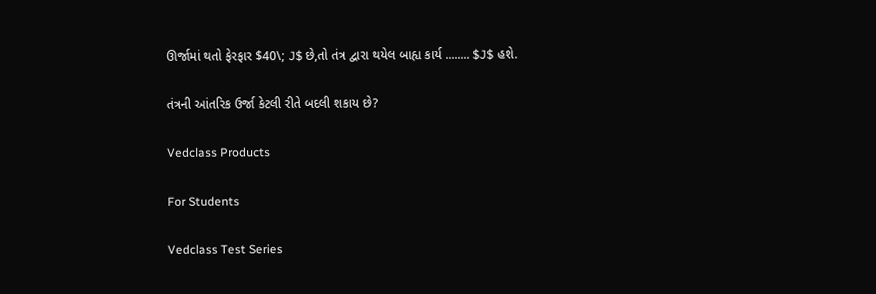ઊર્જામાં થતો ફેરફાર $40\; J$ છે,તો તંત્ર દ્વારા થયેલ બાહ્ય કાર્ય ........ $J$ હશે.

તંત્રની આંતરિક ઉર્જા કેટલી રીતે બદલી શકાય છે?

Vedclass Products

For Students

Vedclass Test Series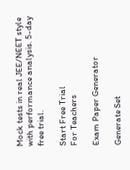Mock tests in real JEE/NEET style with performance analysis. 5-day free trial.

Start Free Trial
For Teachers

Exam Paper Generator

Generate Set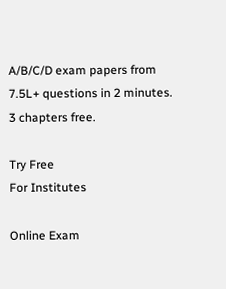A/B/C/D exam papers from 7.5L+ questions in 2 minutes. 3 chapters free.

Try Free
For Institutes

Online Exam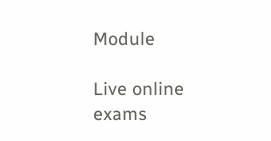Module

Live online exams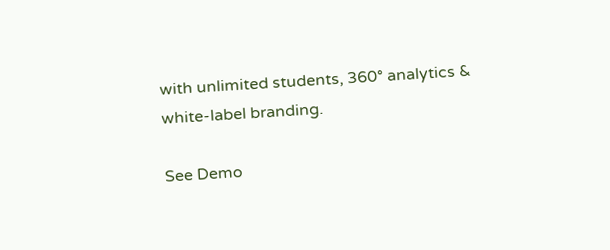with unlimited students, 360° analytics & white-label branding.

See Demo